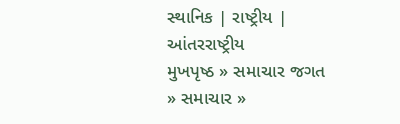સ્થાનિક | રાષ્ટ્રીય | આંતરરાષ્ટ્રીય
મુખપૃષ્ઠ » સમાચાર જગત » સમાચાર »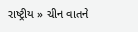રાષ્ટ્રીય » ચીન વાતને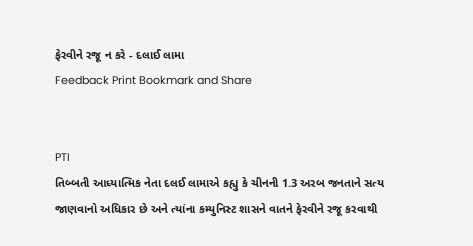ફેરવીને રજૂ ન કરે - દલાઈ લામા
Feedback Print Bookmark and Share


PTI
તિબ્બતી આધ્યાત્મિક નેતા દલઈ લામાએ કહ્યુ કે ચીનની 1.3 અરબ જનતાને સત્ય જાણવાનો અધિકાર છે અને ત્યાંના કમ્યુનિસ્ટ શાસને વાતને ફેરવીને રજૂ કરવાથી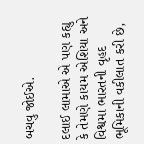બચવુ જોઈએ.

દલાઈ લામાએ એ પણ કહ્યુ કે તેમણે કાયમ એશિયા અને વિશ્વમા ભારતની વૃહદ ભૂમિકાની વકીલાત કરી છે,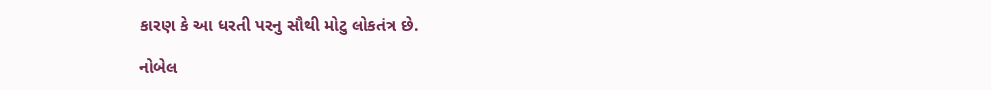કારણ કે આ ધરતી પરનુ સૌથી મોટુ લોકતંત્ર છે.

નોબેલ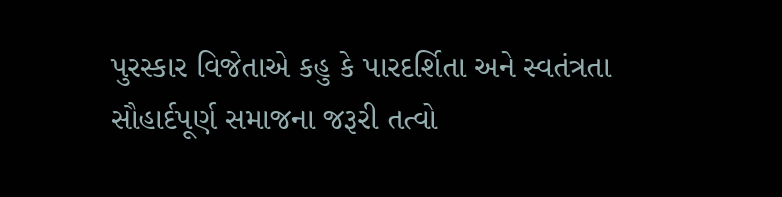પુરસ્કાર વિજેતાએ કહુ કે પારદર્શિતા અને સ્વતંત્રતા સૌહાર્દપૂર્ણ સમાજના જરૂરી તત્વો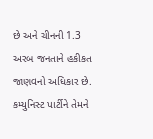છે અને ચીનની 1.3 અરબ જનતાને હકીકત જાણવનો અધિકાર છે. કમ્યુનિસ્ટ પાર્ટીને તેમને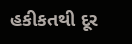હકીકતથી દૂર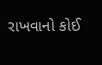રાખવાનો કોઈ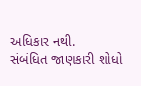અધિકાર નથી.
સંબંધિત જાણકારી શોધો